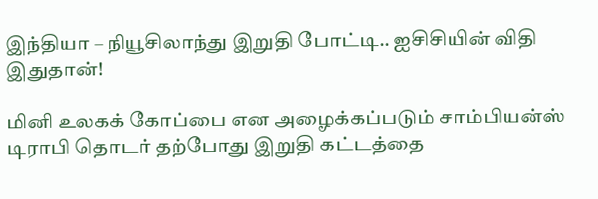இந்தியா – நியூசிலாந்து இறுதி போட்டி.. ஐசிசியின் விதி இதுதான்!

மினி உலகக் கோப்பை என அழைக்கப்படும் சாம்பியன்ஸ் டிராபி தொடர் தற்போது இறுதி கட்டத்தை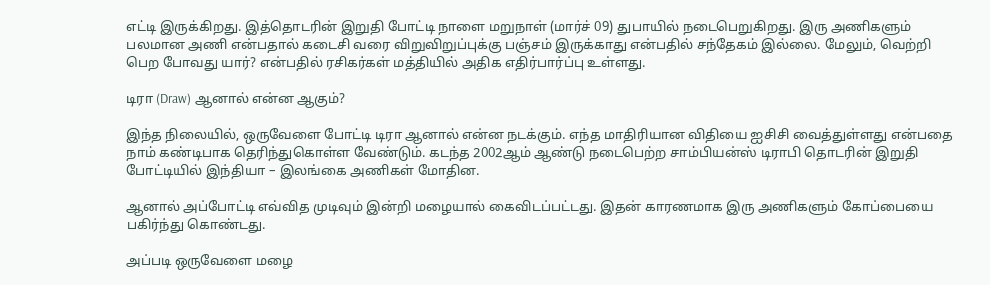எட்டி இருக்கிறது. இத்தொடரின் இறுதி போட்டி நாளை மறுநாள் (மார்ச் 09) துபாயில் நடைபெறுகிறது. இரு அணிகளும் பலமான அணி என்பதால் கடைசி வரை விறுவிறுப்புக்கு பஞ்சம் இருக்காது என்பதில் சந்தேகம் இல்லை. மேலும், வெற்றி பெற போவது யார்? என்பதில் ரசிகர்கள் மத்தியில் அதிக எதிர்பார்ப்பு உள்ளது.

டிரா (Draw) ஆனால் என்ன ஆகும்?

இந்த நிலையில், ஒருவேளை போட்டி டிரா ஆனால் என்ன நடக்கும். எந்த மாதிரியான விதியை ஐசிசி வைத்துள்ளது என்பதை நாம் கண்டிபாக தெரிந்துகொள்ள வேண்டும். கடந்த 2002ஆம் ஆண்டு நடைபெற்ற சாம்பியன்ஸ் டிராபி தொடரின் இறுதி போட்டியில் இந்தியா – இலங்கை அணிகள் மோதின.

ஆனால் அப்போட்டி எவ்வித முடிவும் இன்றி மழையால் கைவிடப்பட்டது. இதன் காரணமாக இரு அணிகளும் கோப்பையை பகிர்ந்து கொண்டது.

அப்படி ஒருவேளை மழை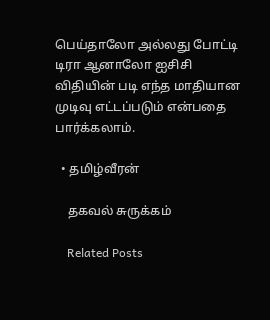பெய்தாலோ அல்லது போட்டி டிரா ஆனாலோ ஐசிசி விதியின் படி எந்த மாதியான முடிவு எட்டப்படும் என்பதை பார்க்கலாம்.

  • தமிழ்வீரன்

    தகவல் சுருக்கம்

    Related Posts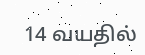14 வயதில்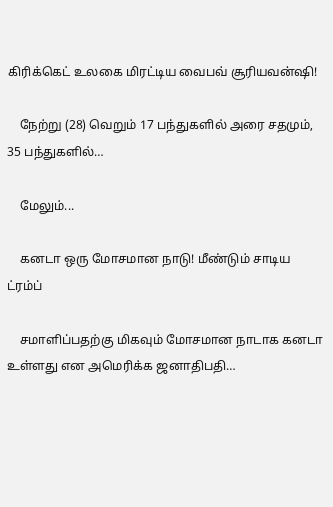கிரிக்கெட் உலகை மிரட்டிய வைபவ் சூரியவன்ஷி!

    நேற்று (28) வெறும் 17 பந்துகளில் அரை சதமும், 35 பந்துகளில்…

    மேலும்...

    கனடா ஒரு மோசமான நாடு! மீண்டும் சாடிய ட்ரம்ப்

    சமாளிப்பதற்கு மிகவும் மோசமான நாடாக கனடா உள்ளது என அமெரிக்க ஜனாதிபதி…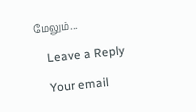மேலும்...

    Leave a Reply

    Your email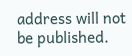address will not be published.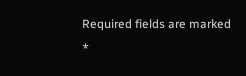Required fields are marked *